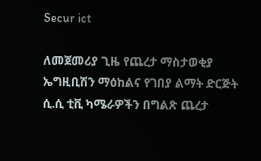Secur ict

ለመጀመሪያ ጊዜ የጨረታ ማስታወቂያ
ኤግዚቢሽን ማዕከልና የገበያ ልማት ድርጅት ሲ.ሲ ቲቪ ካሜራዎችን በግልጽ ጨረታ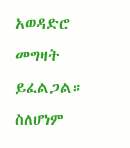አወዳድሮ መግዛት ይፈልጋል። ስለሆነም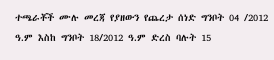ተጫራቾች ሙሉ መረጃ የያዘውን የጨረታ ሰነድ ግንቦት 04 /2012 ዓ.ም እስከ ግንቦት 18/2012 ዓ.ም ድረስ ባሉት 15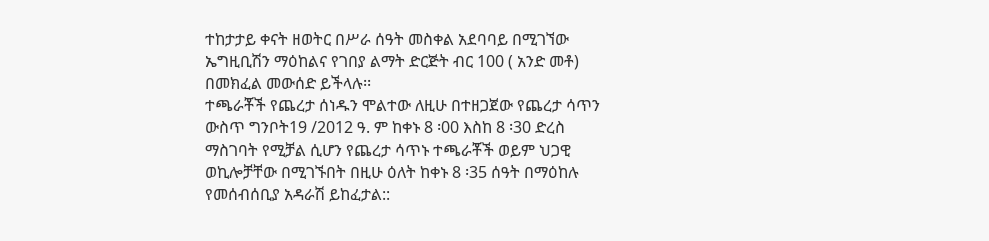ተከታታይ ቀናት ዘወትር በሥራ ሰዓት መስቀል አደባባይ በሚገኘው ኤግዚቢሽን ማዕከልና የገበያ ልማት ድርጅት ብር 100 ( አንድ መቶ) በመክፈል መውሰድ ይችላሉ፡፡
ተጫራቾች የጨረታ ሰነዱን ሞልተው ለዚሁ በተዘጋጀው የጨረታ ሳጥን ውስጥ ግንቦት19 /2012 ዓ. ም ከቀኑ 8 ፡00 እስከ 8 ፡30 ድረስ ማስገባት የሚቻል ሲሆን የጨረታ ሳጥኑ ተጫራቾች ወይም ህጋዊ ወኪሎቻቸው በሚገኙበት በዚሁ ዕለት ከቀኑ 8 ፡35 ሰዓት በማዕከሉ የመሰብሰቢያ አዳራሽ ይከፈታል::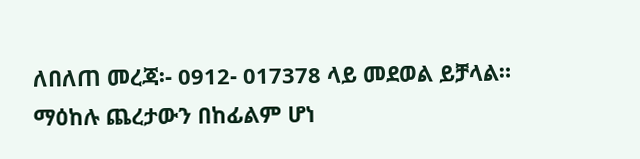ለበለጠ መረጃ፡- 0912- 017378 ላይ መደወል ይቻላል።
ማዕከሉ ጨረታውን በከፊልም ሆነ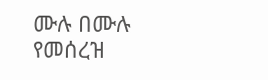ሙሉ በሙሉ የመሰረዝ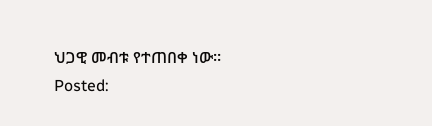ህጋዊ መብቱ የተጠበቀ ነው።
Posted: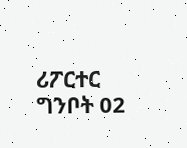ሪፖርተር ግንቦት 02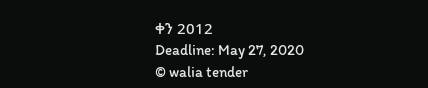ቀን 2012
Deadline: May 27, 2020
© walia tender